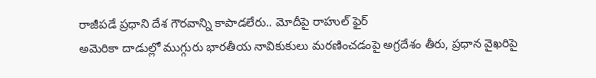రాజీపడే ప్రధాని దేశ గౌరవాన్ని కాపాడలేరు.. మోదీపై రాహుల్ ఫైర్
అమెరికా దాడుల్లో ముగ్గురు భారతీయ నావికుకులు మరణించడంపై అగ్రదేశం తీరు, ప్రధాన వైఖరిపై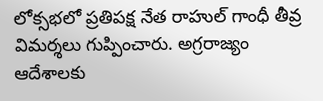లోక్సభలో ప్రతిపక్ష నేత రాహుల్ గాంధీ తీవ్ర విమర్శలు గుప్పించారు. అగ్రరాజ్యం ఆదేశాలకు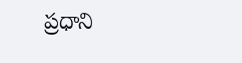ప్రధాని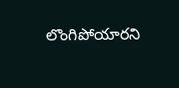లొంగిపోయారని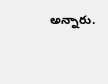అన్నారు.